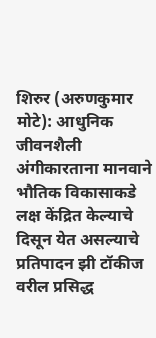शिरुर (अरुणकुमार मोटे): आधुनिक जीवनशैली अंगीकारताना मानवाने भौतिक विकासाकडे लक्ष केंद्रित केल्याचे दिसून येत असल्याचे प्रतिपादन झी टॉकीज वरील प्रसिद्ध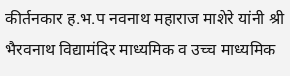कीर्तनकार ह.भ.प नवनाथ महाराज माशेरे यांनी श्री भैरवनाथ विद्यामंदिर माध्यमिक व उच्च माध्यमिक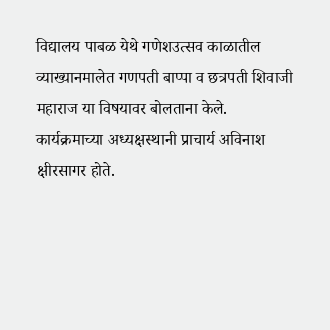विद्यालय पाबळ येथे गणेशउत्सव काळातील व्याख्यानमालेत गणपती बाप्पा व छत्रपती शिवाजी महाराज या विषयावर बोलताना केले.
कार्यक्रमाच्या अध्यक्षस्थानी प्राचार्य अविनाश क्षीरसागर होते.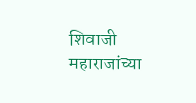शिवाजी महाराजांच्या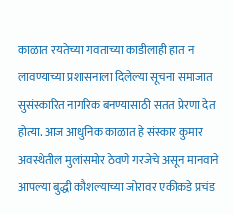काळात रयतेच्या गवताच्या काडीलाही हात न लावण्याच्या प्रशासनाला दिलेल्या सूचना समाजात सुसंस्कारित नागरिक बनण्यासाठी सतत प्रेरणा देत होत्या. आज आधुनिक काळात हे संस्कार कुमार अवस्थेतील मुलांसमोर ठेवणे गरजेचे असून मानवाने आपल्या बुद्धी कौशल्याच्या जोरावर एकीकडे प्रचंड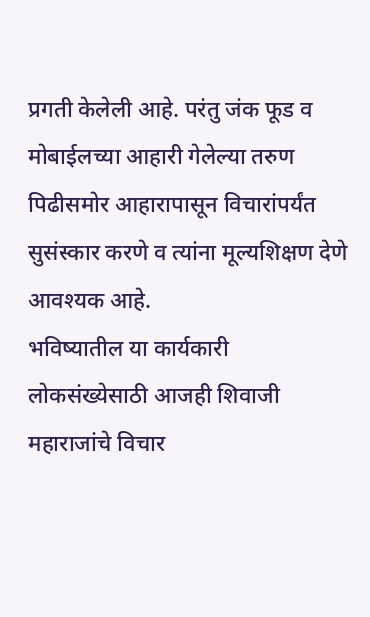प्रगती केलेली आहे. परंतु जंक फूड व मोबाईलच्या आहारी गेलेल्या तरुण पिढीसमोर आहारापासून विचारांपर्यंत सुसंस्कार करणे व त्यांना मूल्यशिक्षण देणे आवश्यक आहे.
भविष्यातील या कार्यकारी लोकसंख्येसाठी आजही शिवाजी महाराजांचे विचार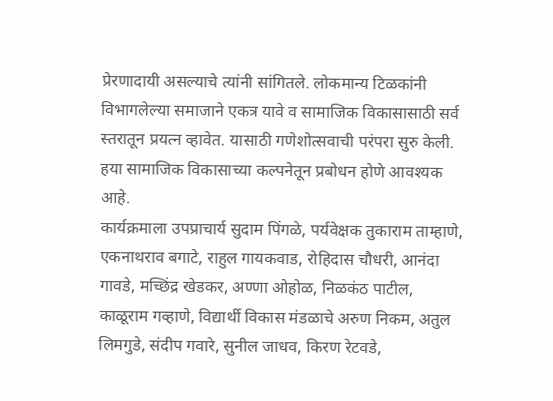प्रेरणादायी असल्याचे त्यांनी सांगितले. लोकमान्य टिळकांनी विभागलेल्या समाजाने एकत्र यावे व सामाजिक विकासासाठी सर्व स्तरातून प्रयत्न व्हावेत. यासाठी गणेशोत्सवाची परंपरा सुरु केली. हया सामाजिक विकासाच्या कल्पनेतून प्रबोधन होणे आवश्यक आहे.
कार्यक्रमाला उपप्राचार्य सुदाम पिंगळे, पर्यवेक्षक तुकाराम ताम्हाणे, एकनाथराव बगाटे, राहुल गायकवाड, रोहिदास चौधरी, आनंदा गावडे, मच्छिंद्र खेडकर, अण्णा ओहोळ, निळकंठ पाटील, काळूराम गव्हाणे, विद्यार्थी विकास मंडळाचे अरुण निकम, अतुल लिमगुडे, संदीप गवारे, सुनील जाधव, किरण रेटवडे,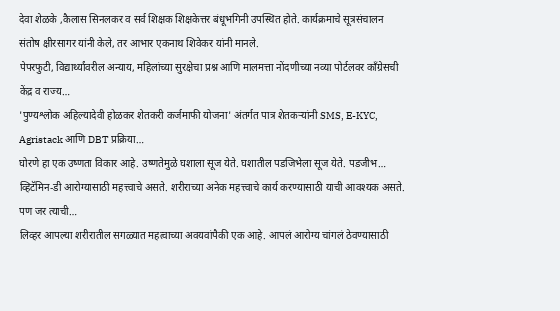देवा शेळके ,कैलास सिनलकर व सर्व शिक्षक शिक्षकेत्तर बंधूभगिनी उपस्थित होते. कार्यक्रमाचे सूत्रसंचालन संतोष क्षीरसागर यांनी केले, तर आभार एकनाथ शिवेकर यांनी मानले.
पेपरफुटी, विद्यार्थ्यांवरील अन्याय, महिलांच्या सुरक्षेचा प्रश्न आणि मालमत्ता नोंदणीच्या नव्या पोर्टलवर काँग्रेसची केंद्र व राज्य…
'पुण्यश्लोक अहिल्यादेवी होळकर शेतकरी कर्जमाफी योजना' अंतर्गत पात्र शेतकऱ्यांनी SMS, E-KYC, Agristack आणि DBT प्रक्रिया…
घोरणे हा एक उष्णता विकार आहे. उष्णतेमुळे घशाला सूज येते. घशातील पडजिभेला सूज येते. पडजीभ…
व्हिटॅमिन-डी आरोग्यासाठी महत्त्वाचे असते. शरीराच्या अनेक महत्त्वाचे कार्य करण्यासाठी याची आवश्यक असते. पण जर त्याची…
लिव्हर आपल्या शरीरातील सगळ्यात महत्वाच्या अवयवांपैकी एक आहे. आपलं आरोग्य चांगलं ठेवण्यासाठी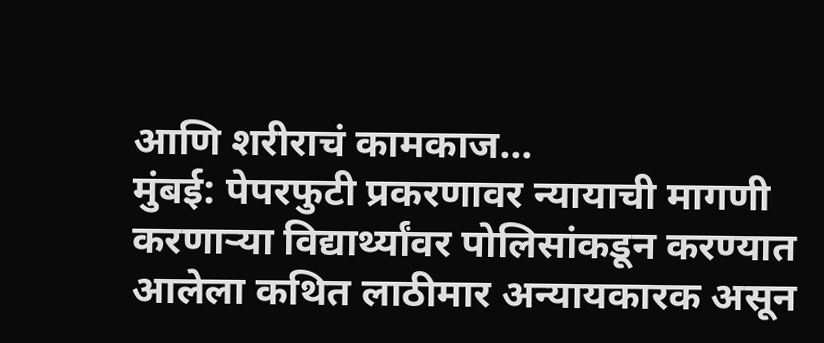आणि शरीराचं कामकाज…
मुंबई: पेपरफुटी प्रकरणावर न्यायाची मागणी करणाऱ्या विद्यार्थ्यांवर पोलिसांकडून करण्यात आलेला कथित लाठीमार अन्यायकारक असून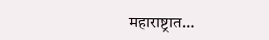महाराष्ट्रात…